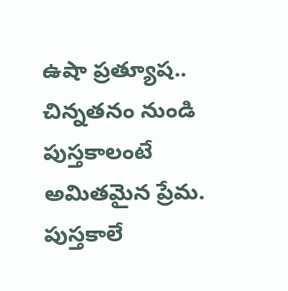ఉషా ప్రత్యూష.. చిన్నతనం నుండి పుస్తకాలంటే అమితమైన ప్రేమ. పుస్తకాలే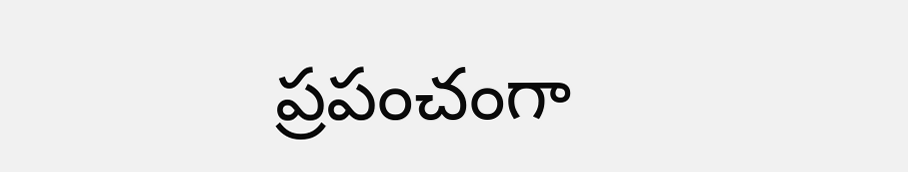ప్రపంచంగా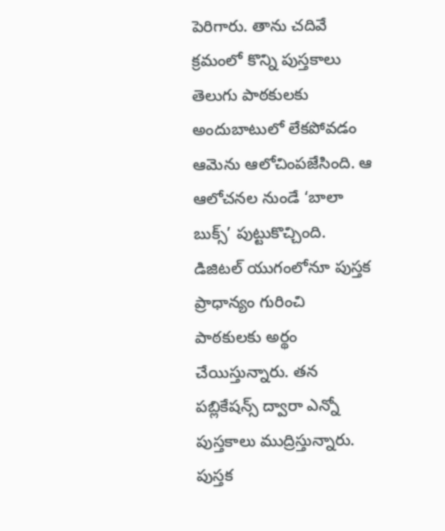పెరిగారు. తాను చదివే క్రమంలో కొన్ని పుస్తకాలు తెలుగు పాఠకులకు అందుబాటులో లేకపోవడం ఆమెను ఆలోచింపజేసింది. ఆ ఆలోచనల నుండే ‘బాలా బుక్స్’ పుట్టుకొచ్చింది. డిజిటల్ యుగంలోనూ పుస్తక ప్రాధాన్యం గురించి పాఠకులకు అర్థం చేయిస్తున్నారు. తన పబ్లికేషన్స్ ద్వారా ఎన్నో పుస్తకాలు ముద్రిస్తున్నారు. పుస్తక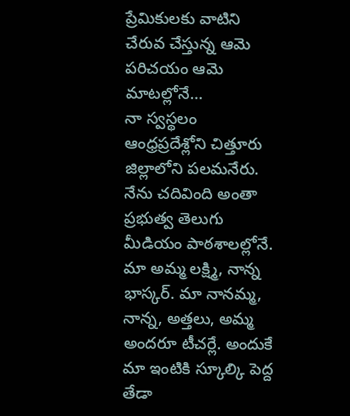ప్రేమికులకు వాటిని చేరువ చేస్తున్న ఆమె పరిచయం ఆమె మాటల్లోనే…
నా స్వస్థలం ఆంధ్రప్రదేశ్లోని చిత్తూరు జిల్లాలోని పలమనేరు. నేను చదివింది అంతా ప్రభుత్వ తెలుగు మీడియం పాఠశాలల్లోనే. మా అమ్మ లక్ష్మి, నాన్న భాస్కర్. మా నానమ్మ, నాన్న, అత్తలు, అమ్మ అందరూ టీచర్లే. అందుకే మా ఇంటికి స్కూల్కి పెద్ద తేడా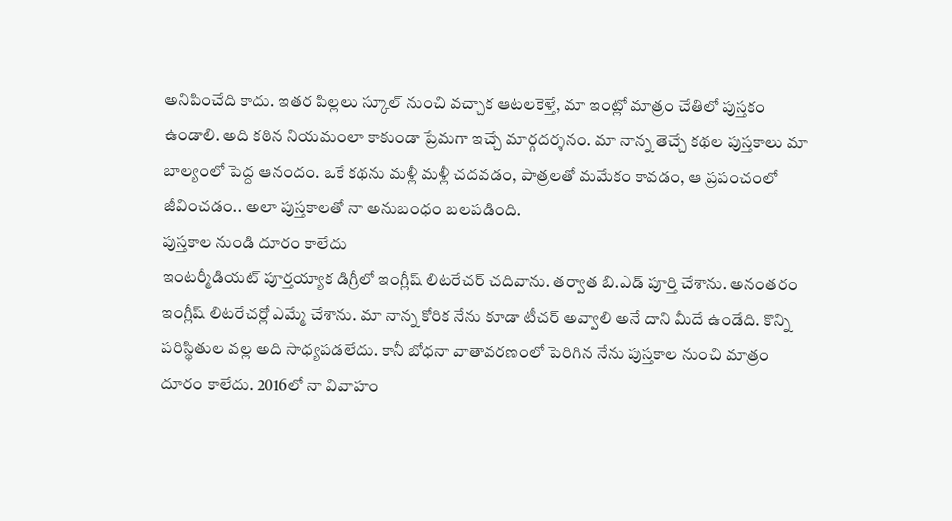అనిపించేది కాదు. ఇతర పిల్లలు స్కూల్ నుంచి వచ్చాక ఆటలకెళ్తే, మా ఇంట్లో మాత్రం చేతిలో పుస్తకం ఉండాలి. అది కఠిన నియమంలా కాకుండా ప్రేమగా ఇచ్చే మార్గదర్శనం. మా నాన్న తెచ్చే కథల పుస్తకాలు మా బాల్యంలో పెద్ద ఆనందం. ఒకే కథను మళ్లీ మళ్లీ చదవడం, పాత్రలతో మమేకం కావడం, ఆ ప్రపంచంలో జీవించడం.. అలా పుస్తకాలతో నా అనుబంధం బలపడింది.
పుస్తకాల నుండి దూరం కాలేదు
ఇంటర్మీడియట్ పూర్తయ్యాక డిగ్రీలో ఇంగ్లీష్ లిటరేచర్ చదివాను. తర్వాత బి.ఎడ్ పూర్తి చేశాను. అనంతరం ఇంగ్లీష్ లిటరేచర్లో ఎమ్మే చేశాను. మా నాన్న కోరిక నేను కూడా టీచర్ అవ్వాలి అనే దాని మీదే ఉండేది. కొన్ని పరిస్థితుల వల్ల అది సాధ్యపడలేదు. కానీ బోధనా వాతావరణంలో పెరిగిన నేను పుస్తకాల నుంచి మాత్రం దూరం కాలేదు. 2016లో నా వివాహం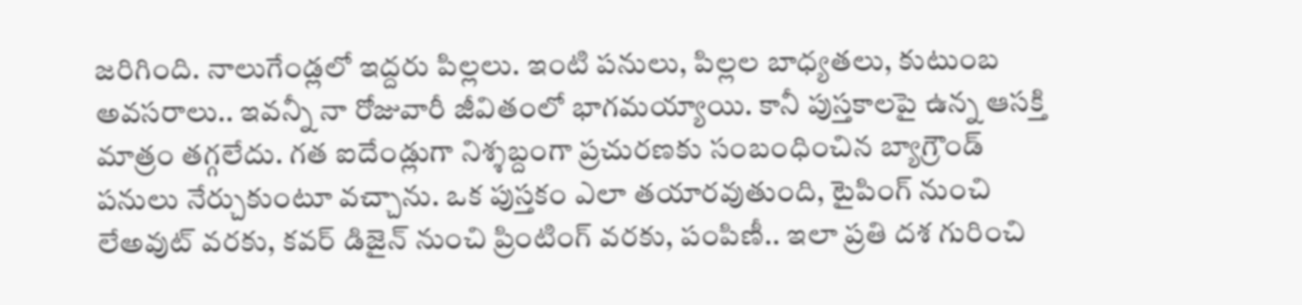జరిగింది. నాలుగేండ్లలో ఇద్దరు పిల్లలు. ఇంటి పనులు, పిల్లల బాధ్యతలు, కుటుంబ అవసరాలు.. ఇవన్నీ నా రోజువారీ జీవితంలో భాగమయ్యాయి. కానీ పుస్తకాలపై ఉన్న ఆసక్తి మాత్రం తగ్గలేదు. గత ఐదేండ్లుగా నిశ్శబ్దంగా ప్రచురణకు సంబంధించిన బ్యాగ్రౌండ్ పనులు నేర్చుకుంటూ వచ్చాను. ఒక పుస్తకం ఎలా తయారవుతుంది, టైపింగ్ నుంచి లేఅవుట్ వరకు, కవర్ డిజైన్ నుంచి ప్రింటింగ్ వరకు, పంపిణీ.. ఇలా ప్రతి దశ గురించి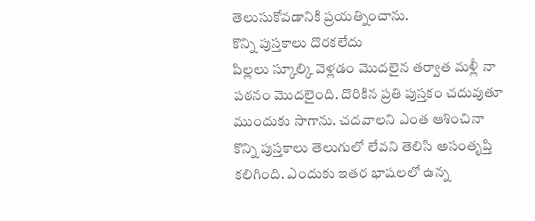తెలుసుకోవడానికి ప్రయత్నించాను.
కొన్ని పుస్తకాలు దొరకలేదు
పిల్లలు స్కూల్కి వెళ్లడం మొదలైన తర్వాత మళ్లీ నా పఠనం మొదలైంది. దొరికిన ప్రతి పుస్తకం చదువుతూ ముందుకు సాగాను. చదవాలని ఎంత ఆశించినా కొన్ని పుస్తకాలు తెలుగులో లేవని తెలిసి అసంతృప్తి కలిగింది. ఎందుకు ఇతర భాషలలో ఉన్న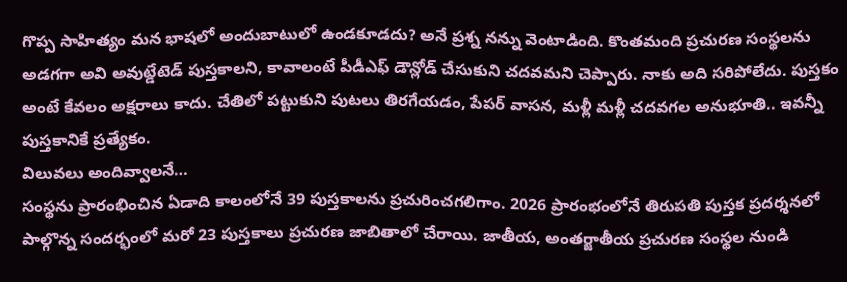గొప్ప సాహిత్యం మన భాషలో అందుబాటులో ఉండకూడదు? అనే ప్రశ్న నన్ను వెంటాడింది. కొంతమంది ప్రచురణ సంస్థలను అడగగా అవి అవుట్డేటెడ్ పుస్తకాలని, కావాలంటే పీడీఎఫ్ డౌన్లోడ్ చేసుకుని చదవమని చెప్పారు. నాకు అది సరిపోలేదు. పుస్తకం అంటే కేవలం అక్షరాలు కాదు. చేతిలో పట్టుకుని పుటలు తిరగేయడం, పేపర్ వాసన, మళ్లీ మళ్లీ చదవగల అనుభూతి.. ఇవన్నీ పుస్తకానికే ప్రత్యేకం.
విలువలు అందివ్వాలనే…
సంస్థను ప్రారంభించిన ఏడాది కాలంలోనే 39 పుస్తకాలను ప్రచురించగలిగాం. 2026 ప్రారంభంలోనే తిరుపతి పుస్తక ప్రదర్శనలో పాల్గొన్న సందర్భంలో మరో 23 పుస్తకాలు ప్రచురణ జాబితాలో చేరాయి. జాతీయ, అంతర్జాతీయ ప్రచురణ సంస్థల నుండి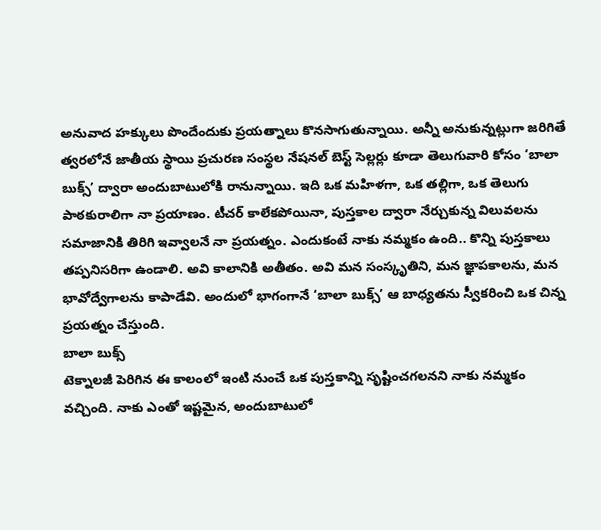అనువాద హక్కులు పొందేందుకు ప్రయత్నాలు కొనసాగుతున్నాయి. అన్నీ అనుకున్నట్లుగా జరిగితే త్వరలోనే జాతీయ స్థాయి ప్రచురణ సంస్థల నేషనల్ బెస్ట్ సెల్లర్లు కూడా తెలుగువారి కోసం ‘బాలా బుక్స్’ ద్వారా అందుబాటులోకి రానున్నాయి. ఇది ఒక మహిళగా, ఒక తల్లిగా, ఒక తెలుగు పాఠకురాలిగా నా ప్రయాణం. టీచర్ కాలేకపోయినా, పుస్తకాల ద్వారా నేర్చుకున్న విలువలను సమాజానికి తిరిగి ఇవ్వాలనే నా ప్రయత్నం. ఎందుకంటే నాకు నమ్మకం ఉంది.. కొన్ని పుస్తకాలు తప్పనిసరిగా ఉండాలి. అవి కాలానికి అతీతం. అవి మన సంస్కృతిని, మన జ్ఞాపకాలను, మన భావోద్వేగాలను కాపాడేవి. అందులో భాగంగానే ‘బాలా బుక్స్’ ఆ బాధ్యతను స్వీకరించి ఒక చిన్న ప్రయత్నం చేస్తుంది.
బాలా బుక్స్
టెక్నాలజీ పెరిగిన ఈ కాలంలో ఇంటి నుంచే ఒక పుస్తకాన్ని సృష్టించగలనని నాకు నమ్మకం వచ్చింది. నాకు ఎంతో ఇష్టమైన, అందుబాటులో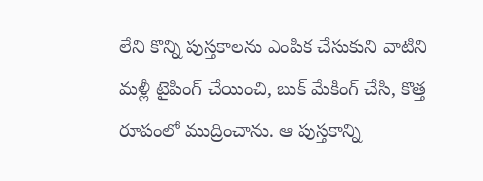లేని కొన్ని పుస్తకాలను ఎంపిక చేసుకుని వాటిని మళ్లీ టైపింగ్ చేయించి, బుక్ మేకింగ్ చేసి, కొత్త రూపంలో ముద్రించాను. ఆ పుస్తకాన్ని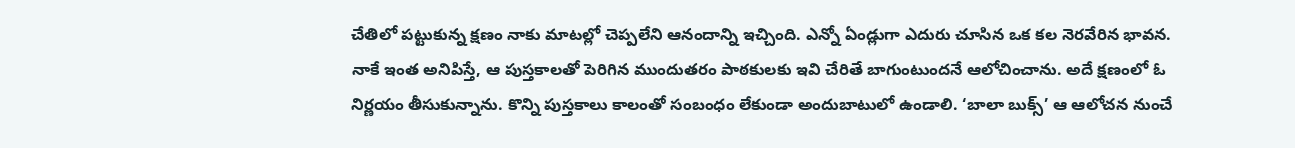చేతిలో పట్టుకున్న క్షణం నాకు మాటల్లో చెప్పలేని ఆనందాన్ని ఇచ్చింది. ఎన్నో ఏండ్లుగా ఎదురు చూసిన ఒక కల నెరవేరిన భావన. నాకే ఇంత అనిపిస్తే, ఆ పుస్తకాలతో పెరిగిన ముందుతరం పాఠకులకు ఇవి చేరితే బాగుంటుందనే ఆలోచించాను. అదే క్షణంలో ఓ నిర్ణయం తీసుకున్నాను. కొన్ని పుస్తకాలు కాలంతో సంబంధం లేకుండా అందుబాటులో ఉండాలి. ‘బాలా బుక్స్’ ఆ ఆలోచన నుంచే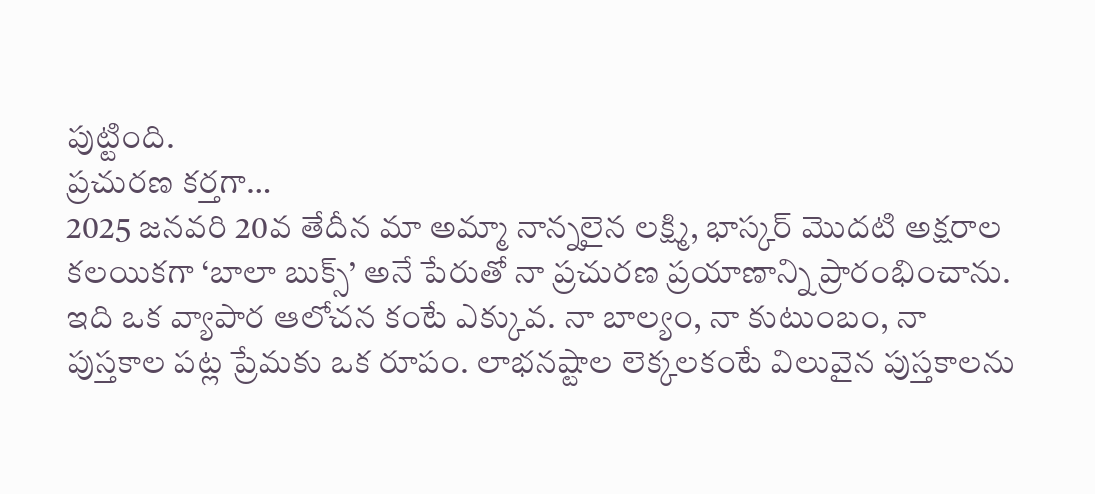పుట్టింది.
ప్రచురణ కర్తగా…
2025 జనవరి 20వ తేదీన మా అమ్మా నాన్నలైన లక్ష్మి, భాస్కర్ మొదటి అక్షరాల కలయికగా ‘బాలా బుక్స్’ అనే పేరుతో నా ప్రచురణ ప్రయాణాన్ని ప్రారంభించాను. ఇది ఒక వ్యాపార ఆలోచన కంటే ఎక్కువ. నా బాల్యం, నా కుటుంబం, నా పుస్తకాల పట్ల ప్రేమకు ఒక రూపం. లాభనష్టాల లెక్కలకంటే విలువైన పుస్తకాలను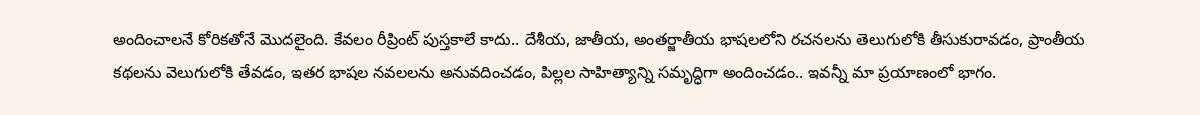అందించాలనే కోరికతోనే మొదలైంది. కేవలం రీప్రింట్ పుస్తకాలే కాదు.. దేశీయ, జాతీయ, అంతర్జాతీయ భాషలలోని రచనలను తెలుగులోకి తీసుకురావడం, ప్రాంతీయ కథలను వెలుగులోకి తేవడం, ఇతర భాషల నవలలను అనువదించడం, పిల్లల సాహిత్యాన్ని సమృద్ధిగా అందించడం.. ఇవన్నీ మా ప్రయాణంలో భాగం.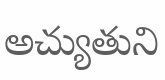అచ్యుతుని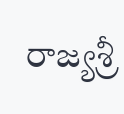రాజ్యశ్రీ